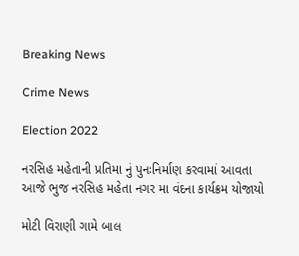Breaking News

Crime News

Election 2022

નરસિહ મહેતાની પ્રતિમા નું પુનઃનિર્માણ કરવામાં આવતા આજે ભુજ નરસિહ મહેતા નગર મા વંદના કાર્યક્રમ યોજાયો

મોટી વિરાણી ગામે બાલ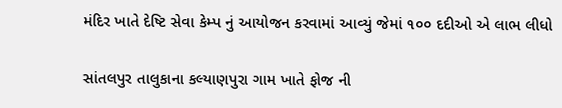મંદિર ખાતે દેષ્ટિ સેવા કેમ્પ નું આયોજન કરવામાં આવ્યું જેમાં ૧૦૦ દદીઓ એ લાભ લીધો

સાંતલપુર તાલુકાના કલ્યાણપુરા ગામ ખાતે ફોજ ની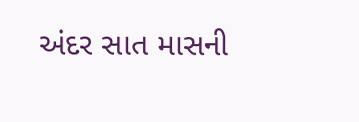અંદર સાત માસની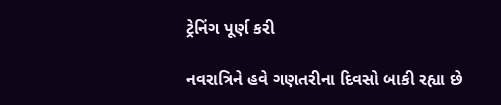ટ્રેનિંગ પૂર્ણ કરી

નવરાત્રિને હવે ગણતરીના દિવસો બાકી રહ્યા છે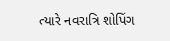ત્યારે નવરાત્રિ શોપિંગ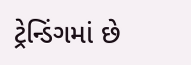ટ્રેન્ડિંગમાં છે